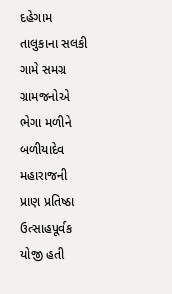દહેગામ તાલુકાના સલકી ગામે સમગ્ર ગ્રામજનોએ ભેગા મળીને બળીયાદેવ મહારાજની પ્રાણ પ્રતિષ્ઠા ઉત્સાહપૂર્વક યોજી હતી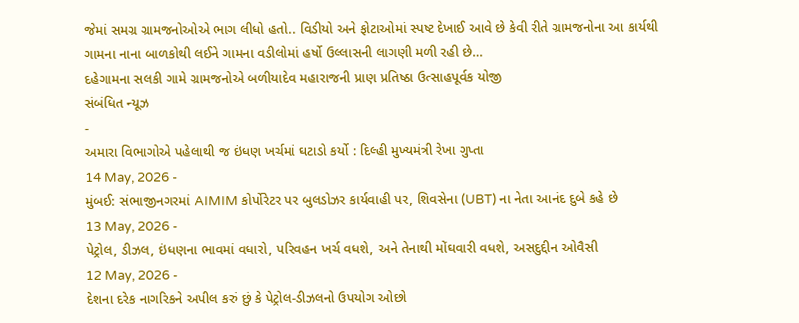જેમાં સમગ્ર ગ્રામજનોઓએ ભાગ લીધો હતો.. વિડીયો અને ફોટાઓમાં સ્પષ્ટ દેખાઈ આવે છે કેવી રીતે ગ્રામજનોના આ કાર્યથી ગામના નાના બાળકોથી લઈને ગામના વડીલોમાં હર્ષો ઉલ્લાસની લાગણી મળી રહી છે…
દહેગામના સલકી ગામે ગ્રામજનોએ બળીયાદેવ મહારાજની પ્રાણ પ્રતિષ્ઠા ઉત્સાહપૂર્વક યોજી
સંબંધિત ન્યૂઝ
-
અમારા વિભાગોએ પહેલાથી જ ઇંધણ ખર્ચમાં ઘટાડો કર્યો : દિલ્હી મુખ્યમંત્રી રેખા ગુપ્તા
14 May, 2026 -
મુંબઈ: સંભાજીનગરમાં AIMIM કોર્પોરેટર પર બુલડોઝર કાર્યવાહી પર, શિવસેના (UBT) ના નેતા આનંદ દુબે કહે છે
13 May, 2026 -
પેટ્રોલ, ડીઝલ, ઇંધણના ભાવમાં વધારો, પરિવહન ખર્ચ વધશે, અને તેનાથી મોંઘવારી વધશે, અસદુદ્દીન ઓવૈસી
12 May, 2026 -
દેશના દરેક નાગરિકને અપીલ કરું છું કે પેટ્રોલ-ડીઝલનો ઉપયોગ ઓછો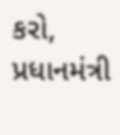કરો, પ્રધાનમંત્રી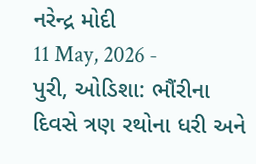નરેન્દ્ર મોદી
11 May, 2026 -
પુરી, ઓડિશા: ભૌંરીના દિવસે ત્રણ રથોના ધરી અને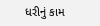ધરીનું કામ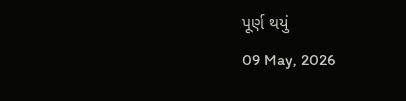પૂર્ણ થયું
09 May, 2026